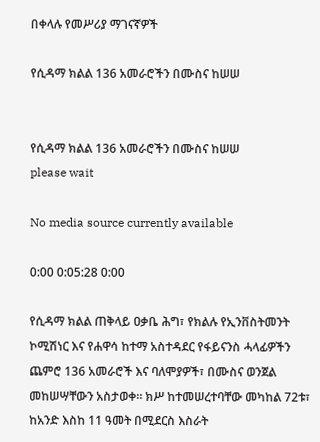በቀላሉ የመሥሪያ ማገናኛዎች

የሲዳማ ክልል 136 አመራሮችን በሙስና ከሠሠ


የሲዳማ ክልል 136 አመራሮችን በሙስና ከሠሠ
please wait

No media source currently available

0:00 0:05:28 0:00

የሲዳማ ክልል ጠቅላይ ዐቃቤ ሕግ፣ የክልሉ የኢንቨስትመንት ኮሚሽነር እና የሐዋሳ ከተማ አስተዳደር የፋይናንስ ሓላፊዎችን ጨምሮ 136 አመራሮች እና ባለሞያዎች፣ በሙስና ወንጀል መከሠሣቸውን አስታወቀ። ክሥ ከተመሠረተባቸው መካከል 72ቱ፣ ከአንድ እስከ 11 ዓመት በሚደርስ እስራት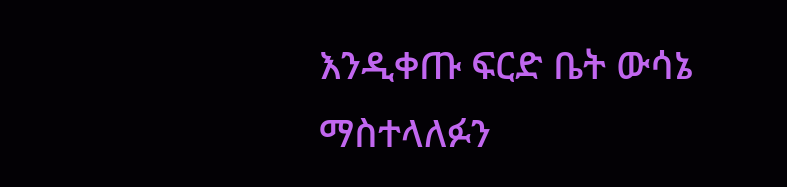እንዲቀጡ ፍርድ ቤት ውሳኔ ማስተላለፉን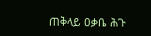ጠቅላይ ዐቃቤ ሕጉ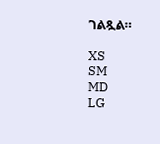ገልጿል።

XS
SM
MD
LG